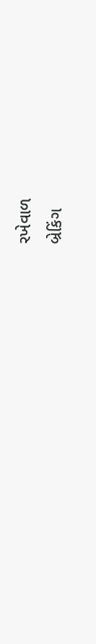રખેવાળ
બ્રેકિંગ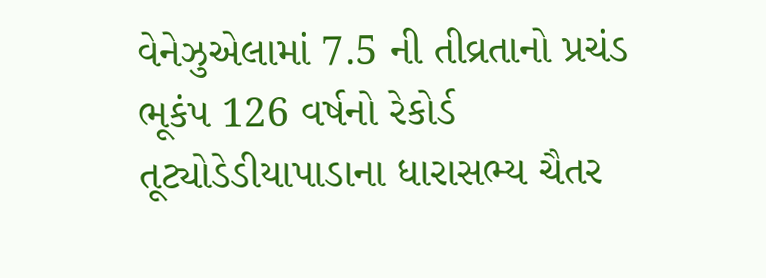વેનેઝુએલામાં 7.5 ની તીવ્રતાનો પ્રચંડ ભૂકંપ 126 વર્ષનો રેકોર્ડ તૂટ્યોડેડીયાપાડાના ધારાસભ્ય ચૈતર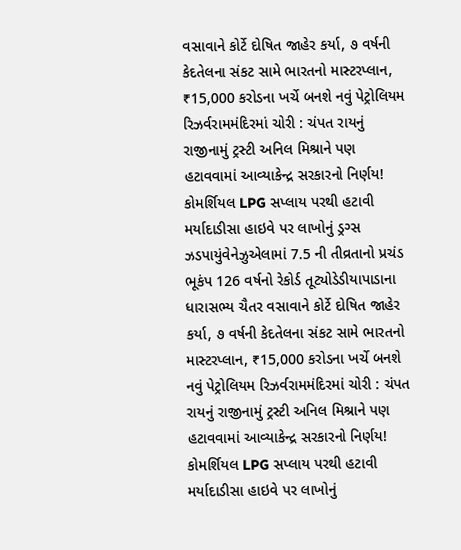વસાવાને કોર્ટે દોષિત જાહેર કર્યા, ૭ વર્ષની કેદતેલના સંકટ સામે ભારતનો માસ્ટરપ્લાન, ₹15,000 કરોડના ખર્ચે બનશે નવું પેટ્રોલિયમ રિઝર્વરામમંદિરમાં ચોરી : ચંપત રાયનું રાજીનામું ટ્રસ્ટી અનિલ મિશ્રાને પણ હટાવવામાં આવ્યાકેન્દ્ર સરકારનો નિર્ણય! કોમર્શિયલ LPG સપ્લાય પરથી હટાવી મર્યાદાડીસા હાઇવે પર લાખોનું ડ્રગ્સ ઝડપાયુંવેનેઝુએલામાં 7.5 ની તીવ્રતાનો પ્રચંડ ભૂકંપ 126 વર્ષનો રેકોર્ડ તૂટ્યોડેડીયાપાડાના ધારાસભ્ય ચૈતર વસાવાને કોર્ટે દોષિત જાહેર કર્યા, ૭ વર્ષની કેદતેલના સંકટ સામે ભારતનો માસ્ટરપ્લાન, ₹15,000 કરોડના ખર્ચે બનશે નવું પેટ્રોલિયમ રિઝર્વરામમંદિરમાં ચોરી : ચંપત રાયનું રાજીનામું ટ્રસ્ટી અનિલ મિશ્રાને પણ હટાવવામાં આવ્યાકેન્દ્ર સરકારનો નિર્ણય! કોમર્શિયલ LPG સપ્લાય પરથી હટાવી મર્યાદાડીસા હાઇવે પર લાખોનું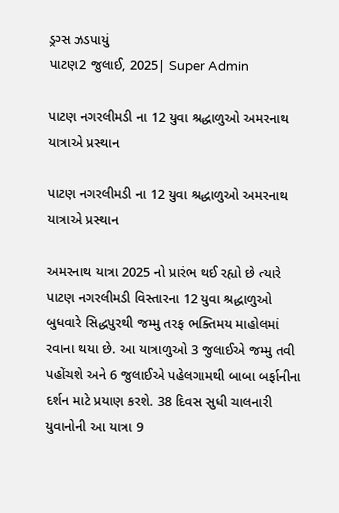ડ્રગ્સ ઝડપાયું
પાટણ2 જુલાઈ, 2025| Super Admin

પાટણ નગરલીમડી ના 12 યુવા શ્રદ્ધાળુઓ અમરનાથ યાત્રાએ પ્રસ્થાન

પાટણ નગરલીમડી ના 12 યુવા શ્રદ્ધાળુઓ અમરનાથ યાત્રાએ પ્રસ્થાન

અમરનાથ યાત્રા 2025 નો પ્રારંભ થઈ રહ્યો છે ત્યારે પાટણ નગરલીમડી વિસ્તારના 12 યુવા શ્રદ્ધાળુઓ બુધવારે સિદ્ધપુરથી જમ્મુ તરફ ભક્તિમય માહોલમાં રવાના થયા છે. આ યાત્રાળુઓ 3 જુલાઈએ જમ્મુ તવી પહોંચશે અને 6 જુલાઈએ પહેલગામથી બાબા બર્ફાનીના દર્શન માટે પ્રયાણ કરશે. 38 દિવસ સુધી ચાલનારી યુવાનોની આ યાત્રા 9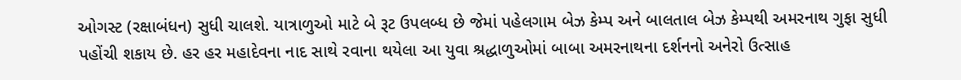ઓગસ્ટ (રક્ષાબંધન) સુધી ચાલશે. યાત્રાળુઓ માટે બે રૂટ ઉપલબ્ધ છે જેમાં પહેલગામ બેઝ કેમ્પ અને બાલતાલ બેઝ કેમ્પથી અમરનાથ ગુફા સુધી પહોંચી શકાય છે. હર હર મહાદેવના નાદ સાથે રવાના થયેલા આ યુવા શ્રદ્ધાળુઓમાં બાબા અમરનાથના દર્શનનો અનેરો ઉત્સાહ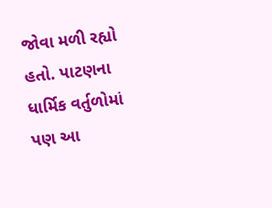જોવા મળી રહ્યો હતો. પાટણના ધાર્મિક વર્તુળોમાં પણ આ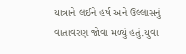યાત્રાને લઈને હર્ષ અને ઉલ્લાસનું વાતાવરણ જોવા મળ્યું હતું.યુવા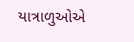યાત્રાળુઓએ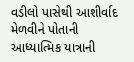વડીલો પાસેથી આશીર્વાદ મેળવીને પોતાની આધ્યાત્મિક યાત્રાની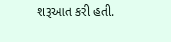શરૂઆત કરી હતી.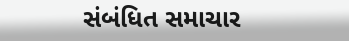સંબંધિત સમાચાર